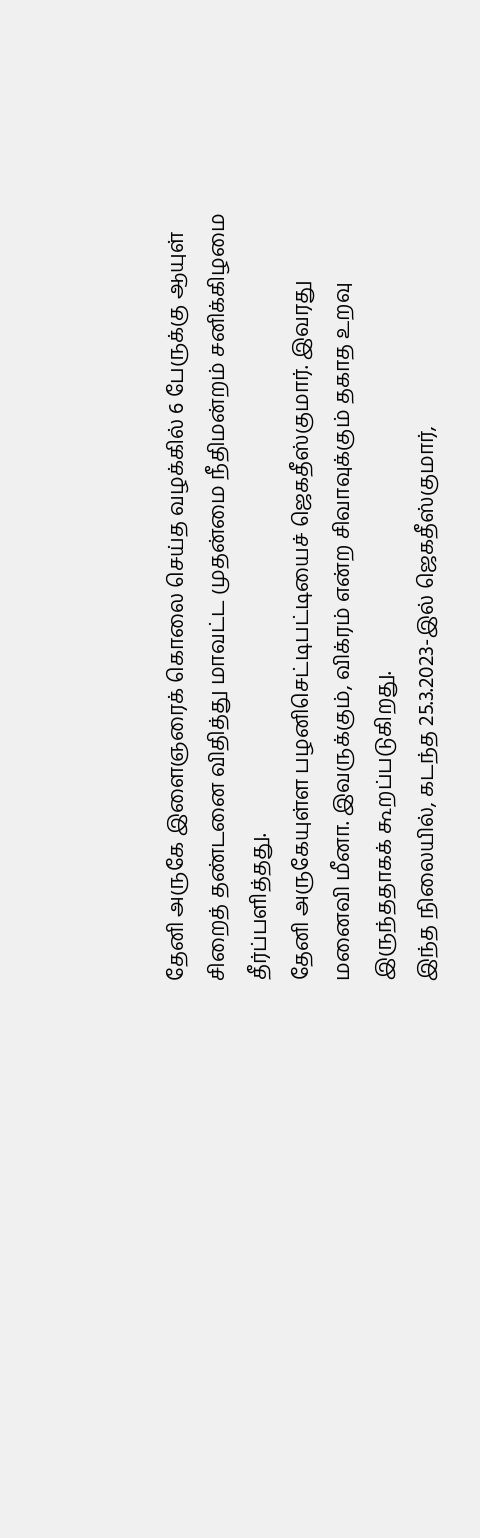தேனி அருகே இளைஞரைக் கொலை செய்த வழக்கில் 6 பேருக்கு ஆயுள் சிறைத் தண்டனை விதித்து மாவட்ட முதன்மை நீதிமன்றம் சனிக்கிழமை தீர்ப்பளித்தது.
தேனி அருகேயுள்ள பழனிசெட்டிபட்டியைச் ஜெகதீஸ்குமார். இவரது மனைவி மீனா. இவருக்கும், விக்ரம் என்ற சிவாவுக்கும் தகாத உறவு இருந்ததாகக் கூறப்படுகிறது.
இந்த நிலையில், கடந்த 25.3.2023-இல் ஜெகதீஸ்குமார்,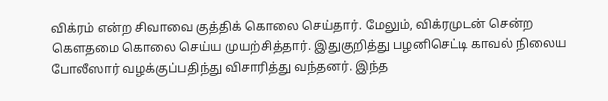விக்ரம் என்ற சிவாவை குத்திக் கொலை செய்தார். மேலும், விக்ரமுடன் சென்ற கெளதமை கொலை செய்ய முயற்சித்தார். இதுகுறித்து பழனிசெட்டி காவல் நிலைய போலீஸார் வழக்குப்பதிந்து விசாரித்து வந்தனர். இந்த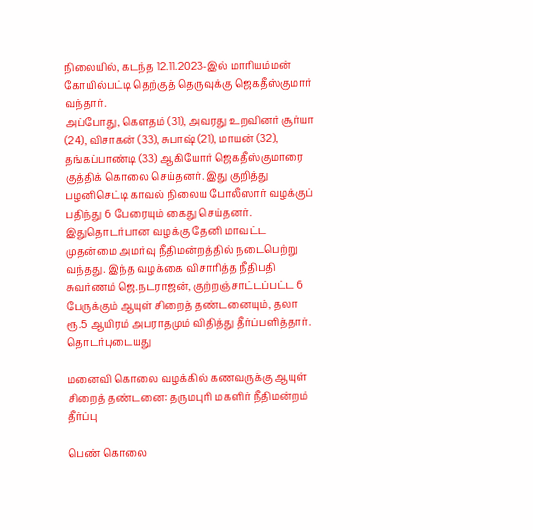நிலையில், கடந்த 12.11.2023-இல் மாரியம்மன் கோயில்பட்டி தெற்குத் தெருவுக்கு ஜெகதீஸ்குமார் வந்தார்.
அப்போது, கெளதம் (31), அவரது உறவினர் சூர்யா (24), விசாகன் (33), சுபாஷ் (21), மாயன் (32), தங்கப்பாண்டி (33) ஆகியோர் ஜெகதீஸ்குமாரை குத்திக் கொலை செய்தனர். இது குறித்து பழனிசெட்டி காவல் நிலைய போலீஸார் வழக்குப் பதிந்து 6 பேரையும் கைது செய்தனர்.
இதுதொடர்பான வழக்கு தேனி மாவட்ட முதன்மை அமர்வு நீதிமன்றத்தில் நடைபெற்று வந்தது. இந்த வழக்கை விசாரித்த நீதிபதி சுவர்ணம் ஜெ.நடராஜன், குற்றஞ்சாட்டப்பட்ட 6 பேருக்கும் ஆயுள் சிறைத் தண்டனையும், தலா ரூ.5 ஆயிரம் அபராதமும் விதித்து தீர்ப்பளித்தார்.
தொடர்புடையது

மனைவி கொலை வழக்கில் கணவருக்கு ஆயுள் சிறைத் தண்டனை: தருமபுரி மகளிர் நீதிமன்றம் தீர்ப்பு

பெண் கொலை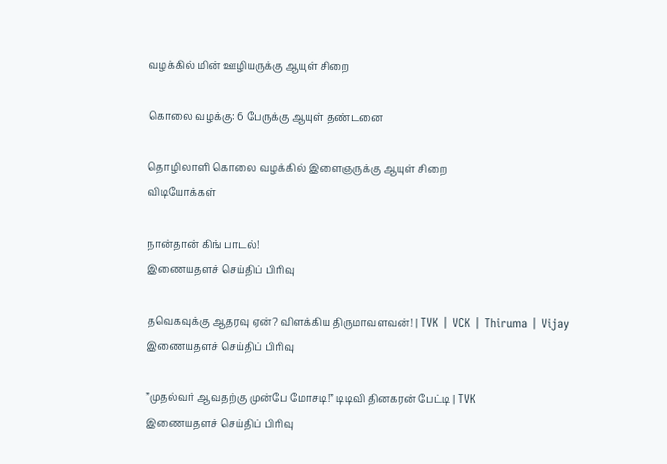வழக்கில் மின் ஊழியருக்கு ஆயுள் சிறை

கொலை வழக்கு: 6 பேருக்கு ஆயுள் தண்டனை

தொழிலாளி கொலை வழக்கில் இளைஞருக்கு ஆயுள் சிறை
விடியோக்கள்

நான்தான் கிங் பாடல்!
இணையதளச் செய்திப் பிரிவு

தவெகவுக்கு ஆதரவு ஏன்? விளக்கிய திருமாவளவன்! | TVK | VCK | Thiruma | Vijay
இணையதளச் செய்திப் பிரிவு

”முதல்வர் ஆவதற்கு முன்பே மோசடி!” டிடிவி தினகரன் பேட்டி | TVK
இணையதளச் செய்திப் பிரிவு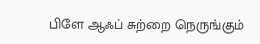பிளே ஆஃப் சுற்றை நெருங்கும்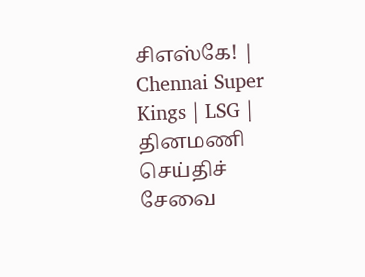சிஎஸ்கே! | Chennai Super Kings | LSG |
தினமணி செய்திச் சேவை